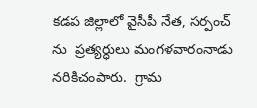కడప జిల్లాలో వైసీపీ నేత, సర్పంచ్ ను  ప్రత్యర్ధులు మంగళవారంనాడు నరికిచంపారు.  గ్రామ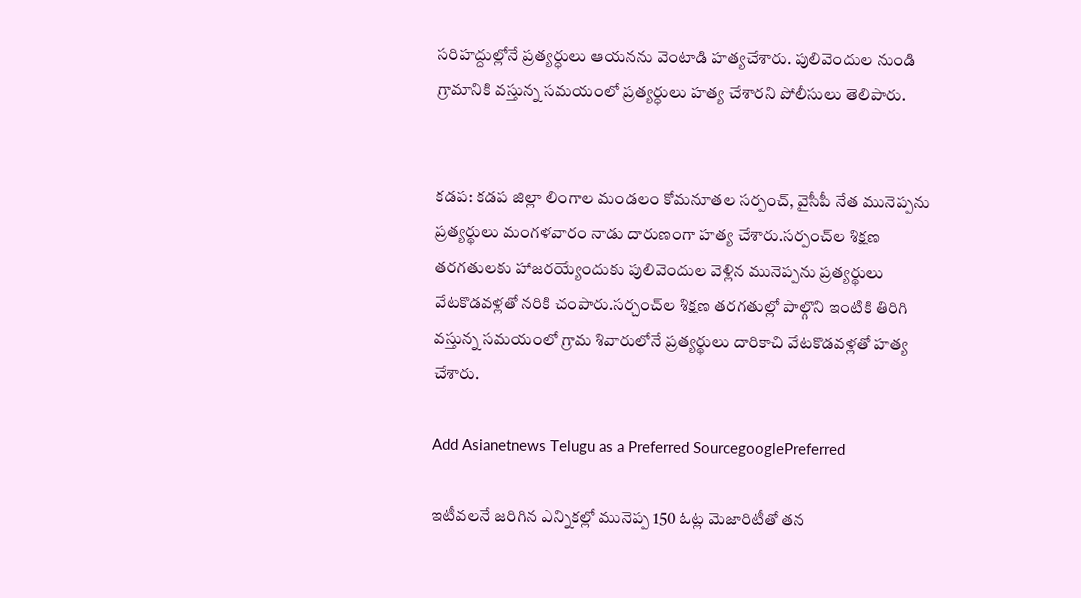సరిహద్దుల్లోనే ప్రత్యర్ధులు ఆయనను వెంటాడి హత్యచేశారు. పులివెందుల నుండి గ్రామానికి వస్తున్న సమయంలో ప్రత్యర్ధులు హత్య చేశారని పోలీసులు తెలిపారు.


కడప: కడప జిల్లా లింగాల మండలం కోమనూతల సర్పంచ్, వైసీపీ నేత మునెప్పను ప్రత్యర్థులు మంగళవారం నాడు దారుణంగా హత్య చేశారు.సర్పంచ్‌ల శిక్షణ తరగతులకు హాజరయ్యేందుకు పులివెందుల వెళ్లిన మునెప్పను ప్రత్యర్థులు వేటకొడవళ్లతో నరికి చంపారు.సర్చంచ్‌ల శిక్షణ తరగతుల్లో పాల్గొని ఇంటికి తిరిగి వస్తున్న సమయంలో గ్రామ శివారులోనే ప్రత్యర్థులు దారికాచి వేటకొడవళ్లతో హత్య చేశారు.

Add Asianetnews Telugu as a Preferred SourcegooglePreferred

ఇటీవలనే జరిగిన ఎన్నికల్లో మునెప్ప 150 ఓట్ల మెజారిటీతో తన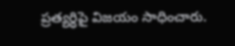ప్రత్యర్ధిపై విజయం సాధించారు.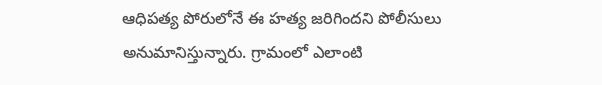ఆధిపత్య పోరులోనే ఈ హత్య జరిగిందని పోలీసులు అనుమానిస్తున్నారు. గ్రామంలో ఎలాంటి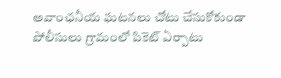అవాంఛనీయ ఘటనలు చోటు చేసుకోకుండా పోలీసులు గ్రామంలో పికెట్ ఏర్పాటు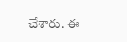చేశారు. ఈ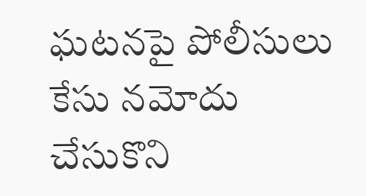ఘటనపై పోలీసులు కేసు నమోదు చేసుకొని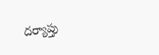దర్యాప్తు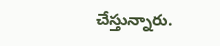చేస్తున్నారు.